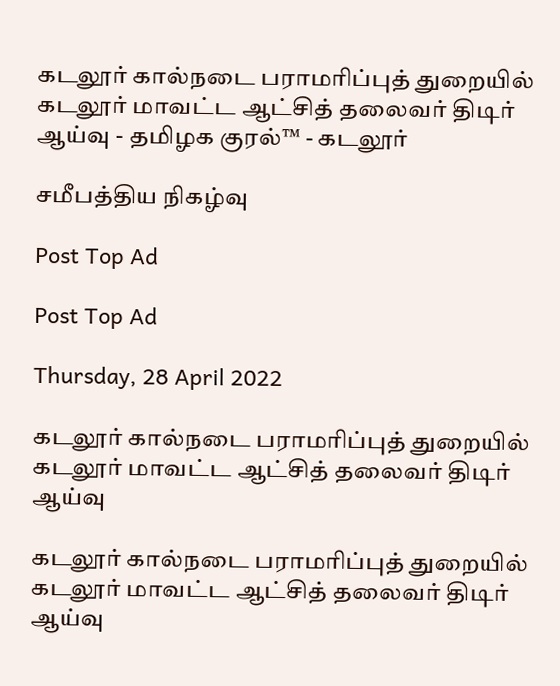கடலூர் கால்நடை பராமரிப்புத் துறையில் கடலூர் மாவட்ட ஆட்சித் தலைவர் திடிர் ஆய்வு - தமிழக குரல்™ - கடலூர்

சமீபத்திய நிகழ்வு

Post Top Ad

Post Top Ad

Thursday, 28 April 2022

கடலூர் கால்நடை பராமரிப்புத் துறையில் கடலூர் மாவட்ட ஆட்சித் தலைவர் திடிர் ஆய்வு

கடலூர் கால்நடை பராமரிப்புத் துறையில் கடலூர் மாவட்ட ஆட்சித் தலைவர் திடிர் ஆய்வு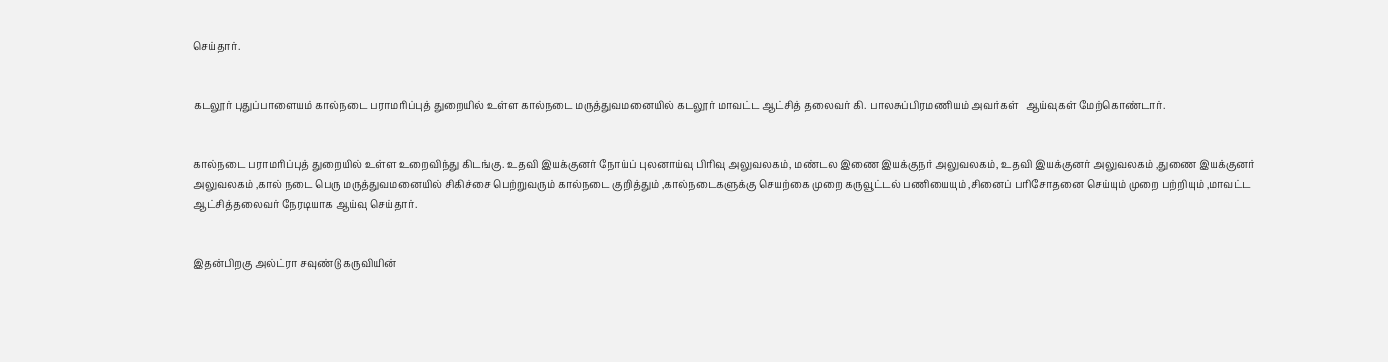செய்தார்.


கடலூர் புதுப்பாளையம் கால்நடை பராமரிப்புத் துறையில் உள்ள கால்நடை மருத்துவமனையில் கடலூர் மாவட்ட ஆட்சித் தலைவர் கி. பாலசுப்பிரமணியம் அவர்கள்   ஆய்வுகள் மேற்கொண்டார்.


கால்நடை பராமரிப்புத் துறையில் உள்ள உறைவிந்து கிடங்கு. உதவி இயக்குனர் நோய்ப் புலனாய்வு பிரிவு அலுவலகம், மண்டல இணை இயக்குநர் அலுவலகம், உதவி இயக்குனர் அலுவலகம் ,துணை இயக்குனர் அலுவலகம் ,கால் நடை பெரு மருத்துவமனையில் சிகிச்சை பெற்றுவரும் கால்நடை குறித்தும் ,கால்நடைகளுக்கு செயற்கை முறை கருவூட்டல் பணியையும் ,சினைப் பரிசோதனை செய்யும் முறை பற்றியும் ,மாவட்ட ஆட்சித்தலைவர் நேரடியாக ஆய்வு செய்தார்.


இதன்பிறகு அல்ட்ரா சவுண்டு கருவியின்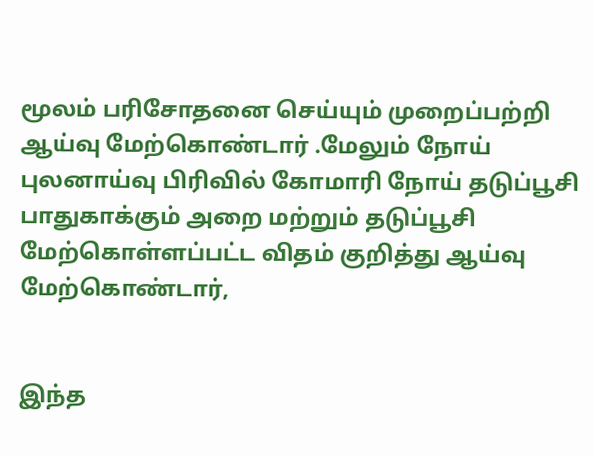மூலம் பரிசோதனை செய்யும் முறைப்பற்றி ஆய்வு மேற்கொண்டார் .மேலும் நோய் புலனாய்வு பிரிவில் கோமாரி நோய் தடுப்பூசி பாதுகாக்கும் அறை மற்றும் தடுப்பூசி மேற்கொள்ளப்பட்ட விதம் குறித்து ஆய்வு மேற்கொண்டார்,


இந்த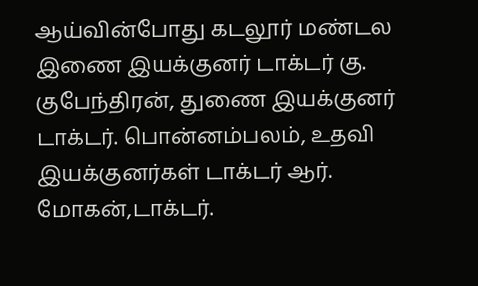ஆய்வின்போது கடலூர் மண்டல இணை இயக்குனர் டாக்டர் கு. குபேந்திரன், துணை இயக்குனர் டாக்டர். பொன்னம்பலம், உதவி இயக்குனர்கள் டாக்டர் ஆர். மோகன்,டாக்டர்.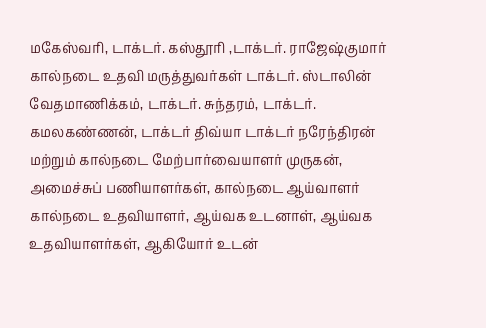மகேஸ்வரி, டாக்டர். கஸ்தூரி ,டாக்டர். ராஜேஷ்குமார் கால்நடை உதவி மருத்துவர்கள் டாக்டர். ஸ்டாலின் வேதமாணிக்கம், டாக்டர். சுந்தரம், டாக்டர். கமலகண்ணன், டாக்டர் திவ்யா டாக்டர் நரேந்திரன் மற்றும் கால்நடை மேற்பார்வையாளர் முருகன், அமைச்சுப் பணியாளர்கள், கால்நடை ஆய்வாளர் கால்நடை உதவியாளர், ஆய்வக உடனாள், ஆய்வக உதவியாளர்கள், ஆகியோர் உடன்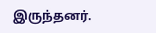இருந்தனர்.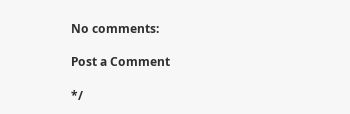No comments:

Post a Comment

*/